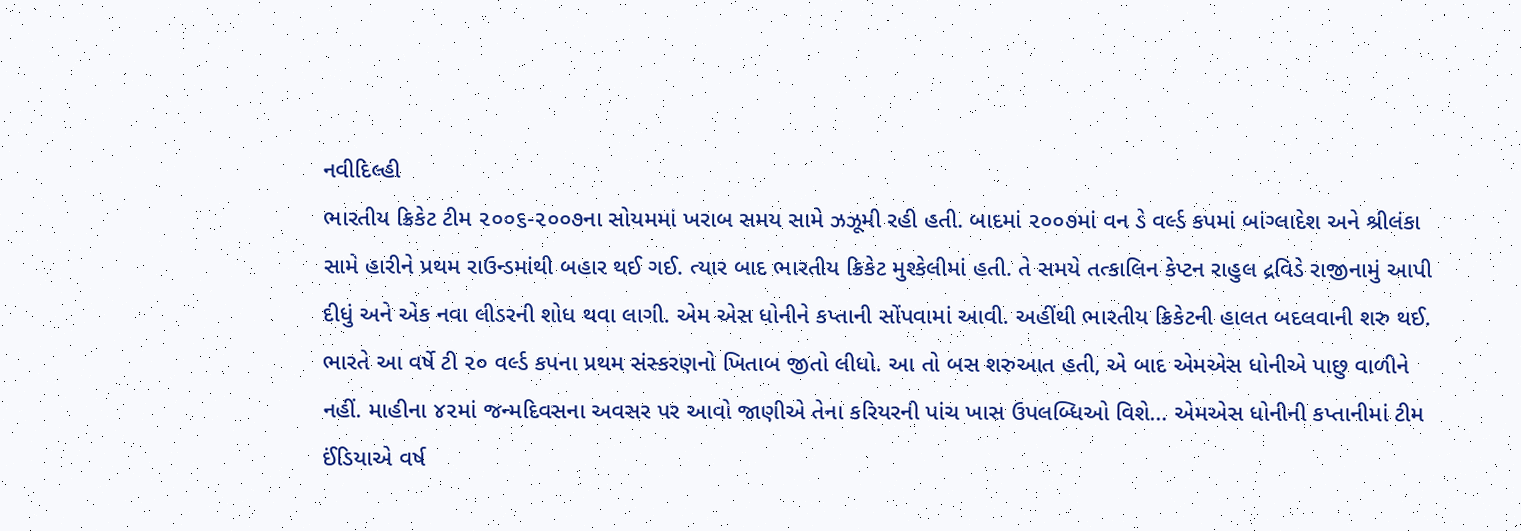નવીદિલ્હી
ભારતીય ક્રિકેટ ટીમ ૨૦૦૬-૨૦૦૭ના સોયમમાં ખરાબ સમય સામે ઝઝૂમી રહી હતી. બાદમાં ૨૦૦૭માં વન ડે વર્લ્ડ કપમાં બાંગ્લાદેશ અને શ્રીલંકા સામે હારીને પ્રથમ રાઉન્ડમાંથી બહાર થઈ ગઈ. ત્યાર બાદ ભારતીય ક્રિકેટ મુશ્કેલીમાં હતી. તે સમયે તત્કાલિન કેપ્ટન રાહુલ દ્રવિડે રાજીનામું આપી દીધું અને એક નવા લીડરની શોધ થવા લાગી. એમ એસ ધોનીને કપ્તાની સોંપવામાં આવી. અહીંથી ભારતીય ક્રિકેટની હાલત બદલવાની શરુ થઈ. ભારતે આ વર્ષે ટી ૨૦ વર્લ્ડ કપના પ્રથમ સંસ્કરણનો ખિતાબ જીતો લીધો. આ તો બસ શરુઆત હતી, એ બાદ એમએસ ધોનીએ પાછુ વાળીને નહીં. માહીના ૪૨માં જન્મદિવસના અવસર પર આવો જાણીએ તેના કરિયરની પાંચ ખાસ ઉપલબ્ધિઓ વિશે… એમએસ ધોનીની કપ્તાનીમાં ટીમ ઈંડિયાએ વર્ષ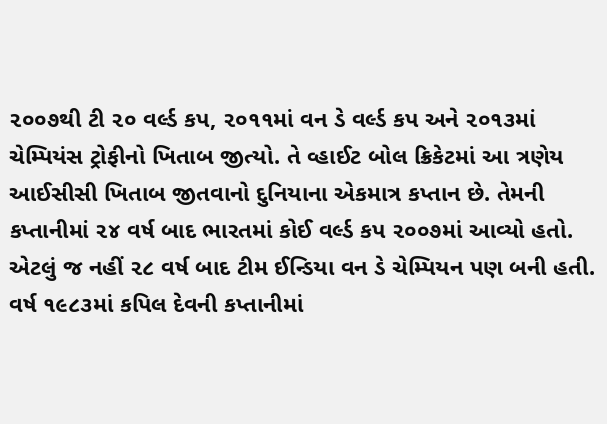૨૦૦૭થી ટી ૨૦ વર્લ્ડ કપ, ૨૦૧૧માં વન ડે વર્લ્ડ કપ અને ૨૦૧૩માં ચેમ્પિયંસ ટ્રોફીનો ખિતાબ જીત્યો. તે વ્હાઈટ બોલ ક્રિકેટમાં આ ત્રણેય આઈસીસી ખિતાબ જીતવાનો દુનિયાના એકમાત્ર કપ્તાન છે. તેમની કપ્તાનીમાં ૨૪ વર્ષ બાદ ભારતમાં કોઈ વર્લ્ડ કપ ૨૦૦૭માં આવ્યો હતો. એટલું જ નહીં ૨૮ વર્ષ બાદ ટીમ ઈન્ડિયા વન ડે ચેમ્પિયન પણ બની હતી. વર્ષ ૧૯૮૩માં કપિલ દેવની કપ્તાનીમાં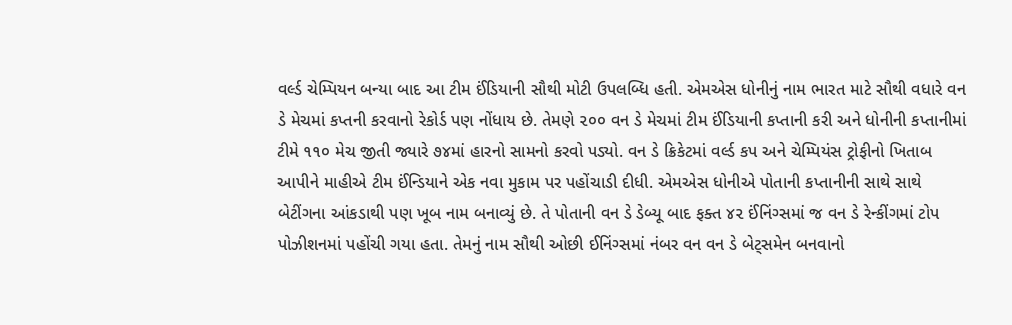વર્લ્ડ ચેમ્પિયન બન્યા બાદ આ ટીમ ઈંડિયાની સૌથી મોટી ઉપલબ્ધિ હતી. એમએસ ધોનીનું નામ ભારત માટે સૌથી વધારે વન ડે મેચમાં કપ્તની કરવાનો રેકોર્ડ પણ નોંધાય છે. તેમણે ૨૦૦ વન ડે મેચમાં ટીમ ઈંડિયાની કપ્તાની કરી અને ધોનીની કપ્તાનીમાં ટીમે ૧૧૦ મેચ જીતી જ્યારે ૭૪માં હારનો સામનો કરવો પડ્યો. વન ડે ક્રિકેટમાં વર્લ્ડ કપ અને ચેમ્પિયંસ ટ્રોફીનો ખિતાબ આપીને માહીએ ટીમ ઈંન્ડિયાને એક નવા મુકામ પર પહોંચાડી દીધી. એમએસ ધોનીએ પોતાની કપ્તાનીની સાથે સાથે બેટીંગના આંકડાથી પણ ખૂબ નામ બનાવ્યું છે. તે પોતાની વન ડે ડેબ્યૂ બાદ ફક્ત ૪૨ ઈંનિંગ્સમાં જ વન ડે રેન્કીંગમાં ટોપ પોઝીશનમાં પહોંચી ગયા હતા. તેમનું નામ સૌથી ઓછી ઈનિંગ્સમાં નંબર વન વન ડે બેટ્સમેન બનવાનો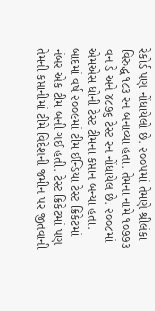રેકોર્ડ પણ નોંધાયેલો છે. ૨૦૦૫માં તેમણે શ્રીલંકા વિરુદ્ધ ૧૮૩ રન બનાવ્યા હતા. તેમના નામે ૧૦૭૭૩ વન ડે અને ૪૮૭૬ ટેસ્ટ રન નોંધાયેલ છે. ૨૦૦૮માં એમએસ ધોની ટેસ્ટ ટીમના કપ્તાન બન્યા હતા. બાદમાં વર્ષ ૨૦૦૯માં ટીમ ઈન્ડિયા ટેસ્ટ ક્રિકેટમાં નંબર એક ટીમ બની ગઈ હતી. ટેસ્ટ ક્રિકેટમાં પણ તેમની કપ્તાનીમાં ટીમે વિદેશની જમીન પર જીતવાની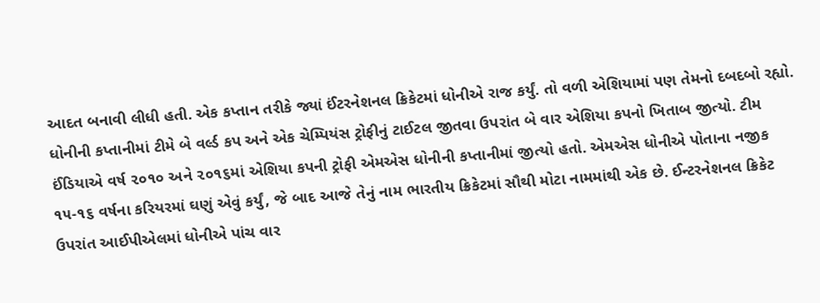આદત બનાવી લીધી હતી. એક કપ્તાન તરીકે જ્યાં ઈંટરનેશનલ ક્રિકેટમાં ધોનીએ રાજ કર્યું. તો વળી એશિયામાં પણ તેમનો દબદબો રહ્યો. ધોનીની કપ્તાનીમાં ટીમે બે વર્લ્ડ કપ અને એક ચેમ્પિયંસ ટ્રોફીનું ટાઈટલ જીતવા ઉપરાંત બે વાર એશિયા કપનો ખિતાબ જીત્યો. ટીમ ઈંડિયાએ વર્ષ ૨૦૧૦ અને ૨૦૧૬માં એશિયા કપની ટ્રોફી એમએસ ધોનીની કપ્તાનીમાં જીત્યો હતો. એમએસ ધોનીએ પોતાના નજીક ૧૫-૧૬ વર્ષના કરિયરમાં ઘણું એવું કર્યું, જે બાદ આજે તેનું નામ ભારતીય ક્રિકેટમાં સૌથી મોટા નામમાંથી એક છે. ઈન્ટરનેશનલ ક્રિકેટ ઉપરાંત આઈપીએલમાં ધોનીએ પાંચ વાર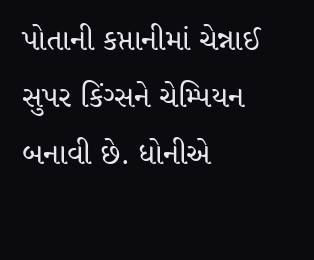પોતાની કપ્તાનીમાં ચેન્નાઈ સુપર કિંગ્સને ચેમ્પિયન બનાવી છે. ધોનીએ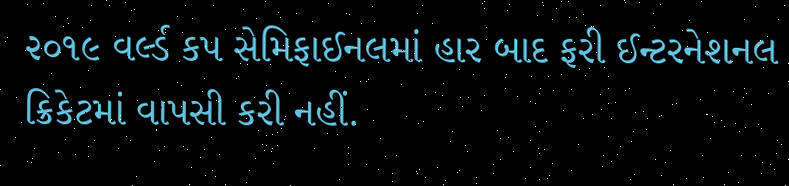૨૦૧૯ વર્લ્ડ કપ સેમિફાઈનલમાં હાર બાદ ફરી ઈન્ટરનેશનલ ક્રિકેટમાં વાપસી કરી નહીં.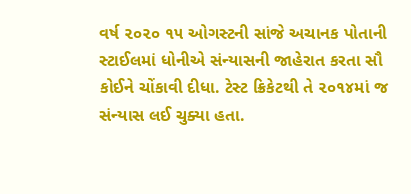વર્ષ ૨૦૨૦ ૧૫ ઓગસ્ટની સાંજે અચાનક પોતાની સ્ટાઈલમાં ધોનીએ સંન્યાસની જાહેરાત કરતા સૌ કોઈને ચોંકાવી દીધા. ટેસ્ટ ક્રિકેટથી તે ૨૦૧૪માં જ સંન્યાસ લઈ ચુક્યા હતા.